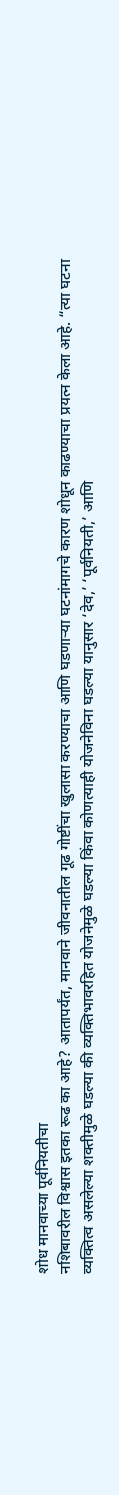शोध मानवाच्या पूर्वनियतीचा
नशिबावरील विश्वास इतका रूढ का आहे? आतापर्यंत, मानवाने जीवनातील गूढ गोष्टींचा खुलासा करण्याचा आणि घडणाऱ्या घटनांमागचे कारण शोधून काढण्याचा प्रयत्न केला आहे. “त्या घटना व्यक्तित्व असलेल्या शक्तीमुळे घडल्या की व्यक्तिभावरहित योजनेमुळे घडल्या किंवा कोणत्याही योजनेविना घडल्या यानुसार ‘देव,’ ‘पूर्वनियती,’ आणि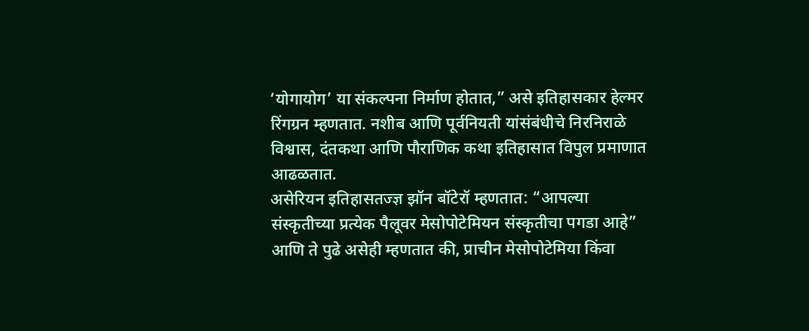‘योगायोग’ या संकल्पना निर्माण होतात,” असे इतिहासकार हेल्मर रिंगग्रन म्हणतात. नशीब आणि पूर्वनियती यांसंबंधीचे निरनिराळे विश्वास, दंतकथा आणि पौराणिक कथा इतिहासात विपुल प्रमाणात आढळतात.
असेरियन इतिहासतज्ज्ञ झॉन बॉटेरॉ म्हणतात: “आपल्या संस्कृतीच्या प्रत्येक पैलूवर मेसोपोटेमियन संस्कृतीचा पगडा आहे” आणि ते पुढे असेही म्हणतात की, प्राचीन मेसोपोटेमिया किंवा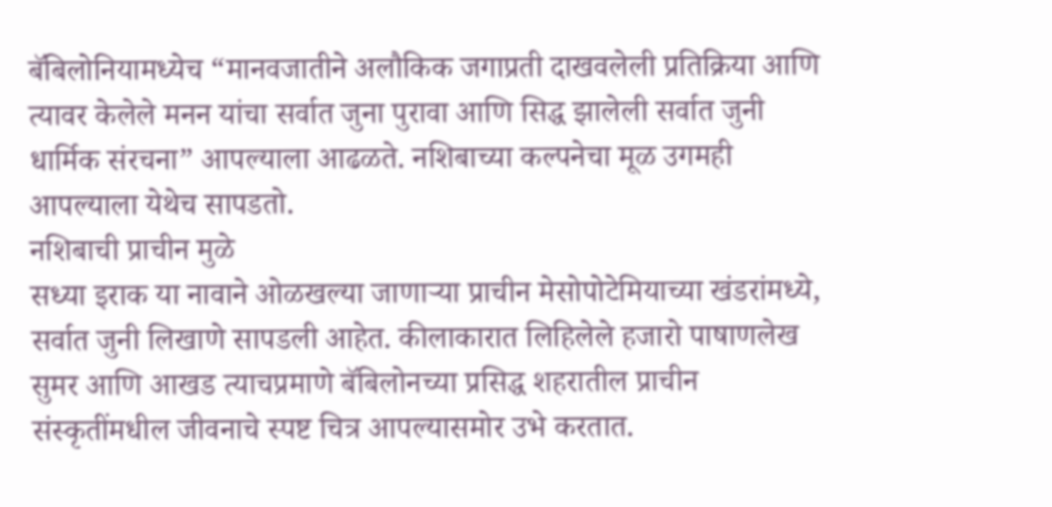बॅबिलोनियामध्येच “मानवजातीने अलौकिक जगाप्रती दाखवलेली प्रतिक्रिया आणि त्यावर केलेले मनन यांचा सर्वात जुना पुरावा आणि सिद्ध झालेली सर्वात जुनी धार्मिक संरचना” आपल्याला आढळते. नशिबाच्या कल्पनेचा मूळ उगमही आपल्याला येथेच सापडतो.
नशिबाची प्राचीन मुळे
सध्या इराक या नावाने ओळखल्या जाणाऱ्या प्राचीन मेसोपोटेमियाच्या खंडरांमध्ये, सर्वात जुनी लिखाणे सापडली आहेत. कीलाकारात लिहिलेले हजारो पाषाणलेख सुमर आणि आखड त्याचप्रमाणे बॅबिलोनच्या प्रसिद्ध शहरातील प्राचीन संस्कृतींमधील जीवनाचे स्पष्ट चित्र आपल्यासमोर उभे करतात.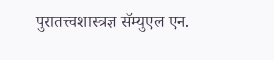पुरातत्त्वशास्त्रज्ञ सॅम्युएल एन.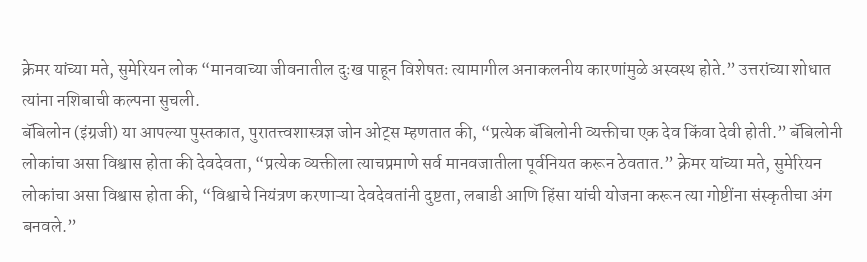क्रेमर यांच्या मते, सुमेरियन लोक “मानवाच्या जीवनातील दुःख पाहून विशेषतः त्यामागील अनाकलनीय कारणांमुळे अस्वस्थ होते.” उत्तरांच्या शोधात त्यांना नशिबाची कल्पना सुचली.
बॅबिलोन (इंग्रजी) या आपल्या पुस्तकात, पुरातत्त्वशास्त्रज्ञ जोन ओट्स म्हणतात की, “प्रत्येक बॅबिलोनी व्यक्तीचा एक देव किंवा देवी होती.” बॅबिलोनी लोकांचा असा विश्वास होता की देवदेवता, “प्रत्येक व्यक्तीला त्याचप्रमाणे सर्व मानवजातीला पूर्वनियत करून ठेवतात.” क्रेमर यांच्या मते, सुमेरियन लोकांचा असा विश्वास होता की, “विश्वाचे नियंत्रण करणाऱ्या देवदेवतांनी दुष्टता, लबाडी आणि हिंसा यांची योजना करून त्या गोष्टींना संस्कृतीचा अंग बनवले.”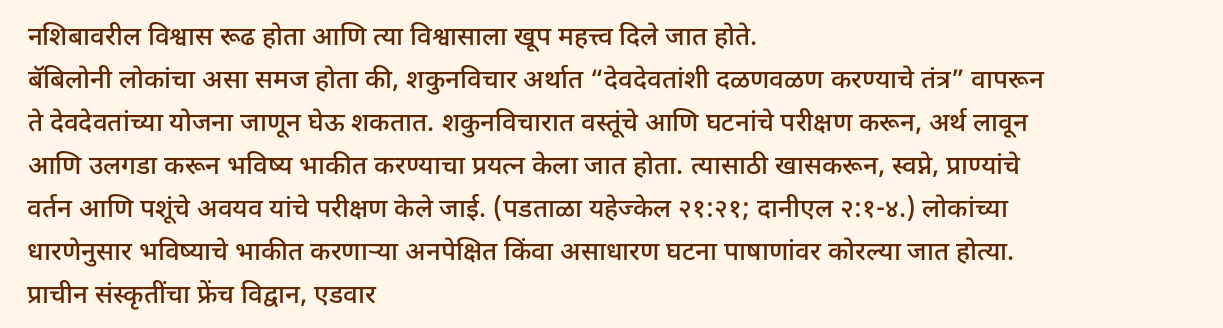नशिबावरील विश्वास रूढ होता आणि त्या विश्वासाला खूप महत्त्व दिले जात होते.
बॅबिलोनी लोकांचा असा समज होता की, शकुनविचार अर्थात “देवदेवतांशी दळणवळण करण्याचे तंत्र” वापरून ते देवदेवतांच्या योजना जाणून घेऊ शकतात. शकुनविचारात वस्तूंचे आणि घटनांचे परीक्षण करून, अर्थ लावून आणि उलगडा करून भविष्य भाकीत करण्याचा प्रयत्न केला जात होता. त्यासाठी खासकरून, स्वप्ने, प्राण्यांचे वर्तन आणि पशूंचे अवयव यांचे परीक्षण केले जाई. (पडताळा यहेज्केल २१:२१; दानीएल २:१-४.) लोकांच्या धारणेनुसार भविष्याचे भाकीत करणाऱ्या अनपेक्षित किंवा असाधारण घटना पाषाणांवर कोरल्या जात होत्या.
प्राचीन संस्कृतींचा फ्रेंच विद्वान, एडवार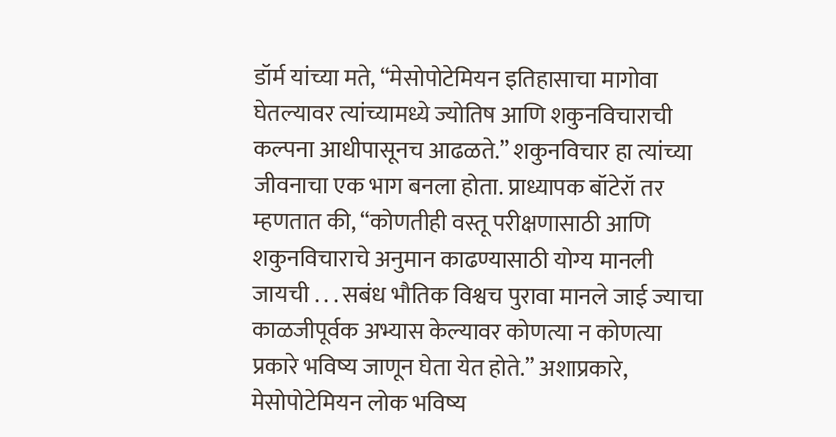डॉर्म यांच्या मते, “मेसोपोटेमियन इतिहासाचा मागोवा घेतल्यावर त्यांच्यामध्ये ज्योतिष आणि शकुनविचाराची कल्पना आधीपासूनच आढळते.” शकुनविचार हा त्यांच्या जीवनाचा एक भाग बनला होता. प्राध्यापक बॉटेरॉ तर म्हणतात की, “कोणतीही वस्तू परीक्षणासाठी आणि शकुनविचाराचे अनुमान काढण्यासाठी योग्य मानली जायची . . . सबंध भौतिक विश्वच पुरावा मानले जाई ज्याचा काळजीपूर्वक अभ्यास केल्यावर कोणत्या न कोणत्या प्रकारे भविष्य जाणून घेता येत होते.” अशाप्रकारे, मेसोपोटेमियन लोक भविष्य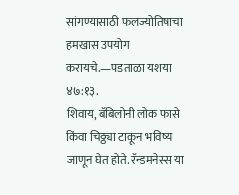सांगण्यासाठी फलज्योतिषाचा हमखास उपयोग करायचे.—पडताळा यशया ४७:१३.
शिवाय, बॅबिलोनी लोक फासे किंवा चिठ्ठ्या टाकून भविष्य जाणून घेत होते. रॅन्डमनेस्स या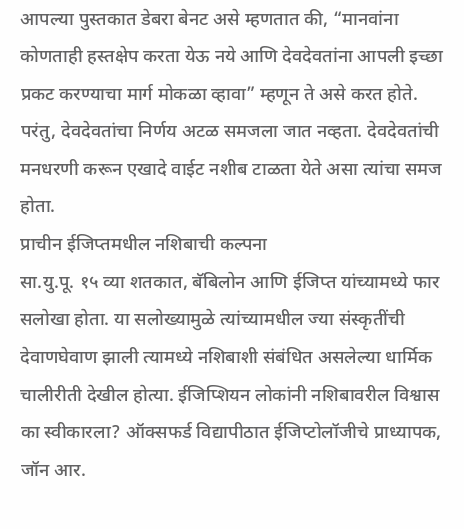आपल्या पुस्तकात डेबरा बेनट असे म्हणतात की, “मानवांना कोणताही हस्तक्षेप करता येऊ नये आणि देवदेवतांना आपली इच्छा प्रकट करण्याचा मार्ग मोकळा व्हावा” म्हणून ते असे करत होते. परंतु, देवदेवतांचा निर्णय अटळ समजला जात नव्हता. देवदेवतांची मनधरणी करून एखादे वाईट नशीब टाळता येते असा त्यांचा समज होता.
प्राचीन ईजिप्तमधील नशिबाची कल्पना
सा.यु.पू. १५ व्या शतकात, बॅबिलोन आणि ईजिप्त यांच्यामध्ये फार सलोखा होता. या सलोख्यामुळे त्यांच्यामधील ज्या संस्कृतींची देवाणघेवाण झाली त्यामध्ये नशिबाशी संबंधित असलेल्या धार्मिक चालीरीती देखील होत्या. ईजिप्शियन लोकांनी नशिबावरील विश्वास का स्वीकारला? ऑक्सफर्ड विद्यापीठात ईजिप्टोलॉजीचे प्राध्यापक, जॉन आर.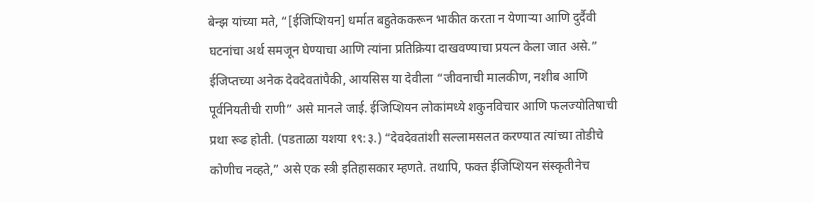बेन्झ यांच्या मते, “[ईजिप्शियन] धर्मात बहुतेककरून भाकीत करता न येणाऱ्या आणि दुर्दैवी घटनांचा अर्थ समजून घेण्याचा आणि त्यांना प्रतिक्रिया दाखवण्याचा प्रयत्न केला जात असे.”
ईजिप्तच्या अनेक देवदेवतांपैकी, आयसिस या देवीला “जीवनाची मालकीण, नशीब आणि पूर्वनियतीची राणी” असे मानले जाई. ईजिप्शियन लोकांमध्ये शकुनविचार आणि फलज्योतिषाची प्रथा रूढ होती. (पडताळा यशया १९:३.) “देवदेवतांशी सल्लामसलत करण्यात त्यांच्या तोडीचे कोणीच नव्हते,” असे एक स्त्री इतिहासकार म्हणते. तथापि, फक्त ईजिप्शियन संस्कृतीनेच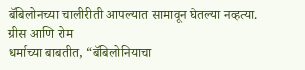बॅबिलोनच्या चालीरीती आपल्यात सामावून घेतल्या नव्हत्या.
ग्रीस आणि रोम
धर्माच्या बाबतीत, “बॅबिलोनियाचा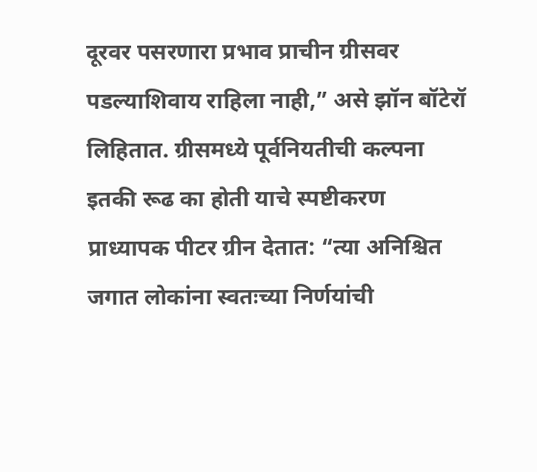दूरवर पसरणारा प्रभाव प्राचीन ग्रीसवर पडल्याशिवाय राहिला नाही,” असे झॉन बॉटेरॉ लिहितात. ग्रीसमध्ये पूर्वनियतीची कल्पना इतकी रूढ का होती याचे स्पष्टीकरण प्राध्यापक पीटर ग्रीन देतात: “त्या अनिश्चित जगात लोकांना स्वतःच्या निर्णयांची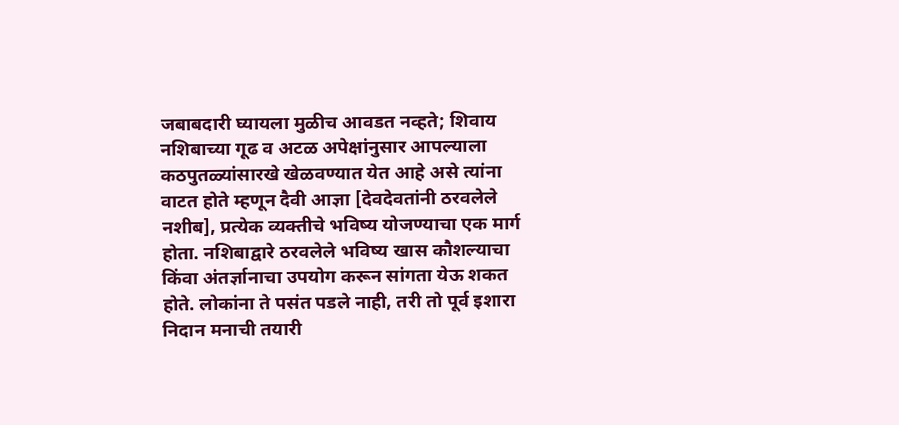जबाबदारी घ्यायला मुळीच आवडत नव्हते; शिवाय नशिबाच्या गूढ व अटळ अपेक्षांनुसार आपल्याला कठपुतळ्यांसारखे खेळवण्यात येत आहे असे त्यांना वाटत होते म्हणून दैवी आज्ञा [देवदेवतांनी ठरवलेले नशीब], प्रत्येक व्यक्तीचे भविष्य योजण्याचा एक मार्ग होता. नशिबाद्वारे ठरवलेले भविष्य खास कौशल्याचा किंवा अंतर्ज्ञानाचा उपयोग करून सांगता येऊ शकत होते. लोकांना ते पसंत पडले नाही, तरी तो पूर्व इशारा निदान मनाची तयारी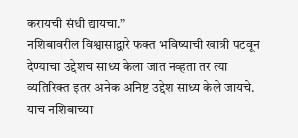करायची संधी द्यायचा.”
नशिबावरील विश्वासाद्वारे फक्त भविष्याची खात्री पटवून देण्याचा उद्देशच साध्य केला जात नव्हता तर त्या व्यतिरिक्त इतर अनेक अनिष्ट उद्देश साध्य केले जायचे. याच नशिबाच्या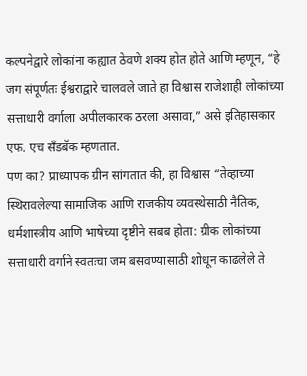कल्पनेद्वारे लोकांना कह्यात ठेवणे शक्य होत होते आणि म्हणून, “हे जग संपूर्णतः ईश्वराद्वारे चालवले जाते हा विश्वास राजेशाही लोकांच्या सत्ताधारी वर्गाला अपीलकारक ठरला असावा,” असे इतिहासकार एफ. एच सँडबॅक म्हणतात.
पण का? प्राध्यापक ग्रीन सांगतात की, हा विश्वास “तेव्हाच्या स्थिरावलेल्या सामाजिक आणि राजकीय व्यवस्थेसाठी नैतिक, धर्मशास्त्रीय आणि भाषेच्या दृष्टीने सबब होता: ग्रीक लोकांच्या सत्ताधारी वर्गाने स्वतःचा जम बसवण्यासाठी शोधून काढलेले ते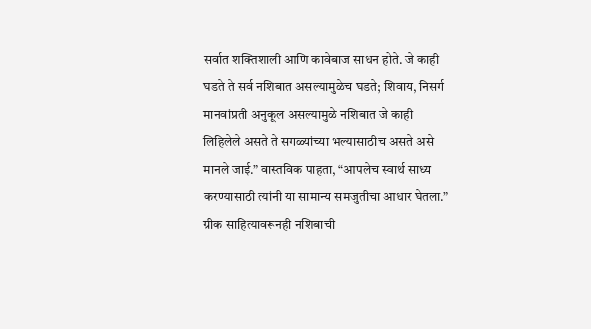सर्वात शक्तिशाली आणि कावेबाज साधन होते. जे काही घडते ते सर्व नशिबात असल्यामुळेच घडते; शिवाय, निसर्ग मानवांप्रती अनुकूल असल्यामुळे नशिबात जे काही लिहिलेले असते ते सगळ्यांच्या भल्यासाठीच असते असे मानले जाई.” वास्तविक पाहता, “आपलेच स्वार्थ साध्य करण्यासाठी त्यांनी या सामान्य समजुतीचा आधार घेतला.”
ग्रीक साहित्यावरूनही नशिबाची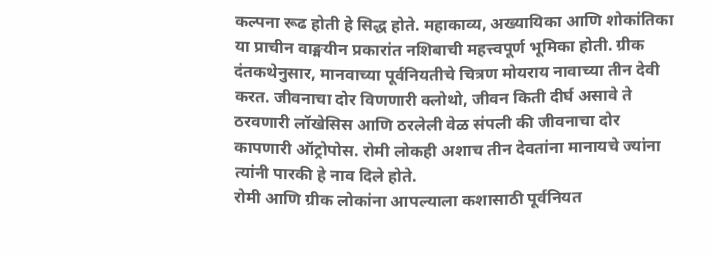कल्पना रूढ होती हे सिद्ध होते. महाकाव्य, अख्यायिका आणि शोकांतिका या प्राचीन वाङ्मयीन प्रकारांत नशिबाची महत्त्वपूर्ण भूमिका होती. ग्रीक दंतकथेनुसार, मानवाच्या पूर्वनियतीचे चित्रण मोयराय नावाच्या तीन देवी करत. जीवनाचा दोर विणणारी क्लोथो, जीवन किती दीर्घ असावे ते ठरवणारी लॉखेसिस आणि ठरलेली वेळ संपली की जीवनाचा दोर कापणारी ऑट्रोपोस. रोमी लोकही अशाच तीन देवतांना मानायचे ज्यांना त्यांनी पारकी हे नाव दिले होते.
रोमी आणि ग्रीक लोकांना आपल्याला कशासाठी पूर्वनियत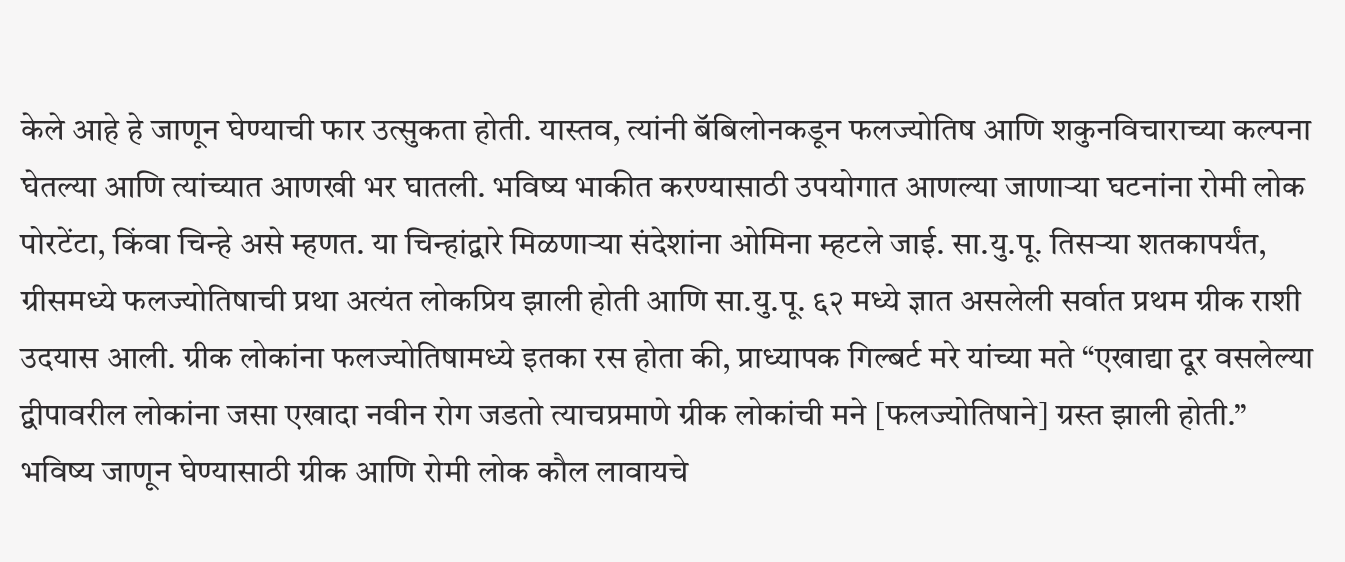केले आहे हे जाणून घेण्याची फार उत्सुकता होती. यास्तव, त्यांनी बॅबिलोनकडून फलज्योतिष आणि शकुनविचाराच्या कल्पना घेतल्या आणि त्यांच्यात आणखी भर घातली. भविष्य भाकीत करण्यासाठी उपयोगात आणल्या जाणाऱ्या घटनांना रोमी लोक पोरटेंटा, किंवा चिन्हे असे म्हणत. या चिन्हांद्वारे मिळणाऱ्या संदेशांना ओमिना म्हटले जाई. सा.यु.पू. तिसऱ्या शतकापर्यंत, ग्रीसमध्ये फलज्योतिषाची प्रथा अत्यंत लोकप्रिय झाली होती आणि सा.यु.पू. ६२ मध्ये ज्ञात असलेली सर्वात प्रथम ग्रीक राशी उदयास आली. ग्रीक लोकांना फलज्योतिषामध्ये इतका रस होता की, प्राध्यापक गिल्बर्ट मरे यांच्या मते “एखाद्या दूर वसलेल्या द्वीपावरील लोकांना जसा एखादा नवीन रोग जडतो त्याचप्रमाणे ग्रीक लोकांची मने [फलज्योतिषाने] ग्रस्त झाली होती.”
भविष्य जाणून घेण्यासाठी ग्रीक आणि रोमी लोक कौल लावायचे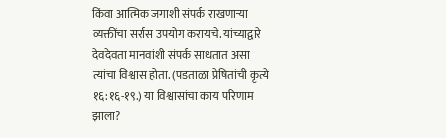किंवा आत्मिक जगाशी संपर्क राखणाऱ्या व्यक्तींचा सर्रास उपयोग करायचे. यांच्याद्वारे देवदेवता मानवांशी संपर्क साधतात असा त्यांचा विश्वास होता. (पडताळा प्रेषितांची कृत्ये १६:१६-१९.) या विश्वासांचा काय परिणाम झाला?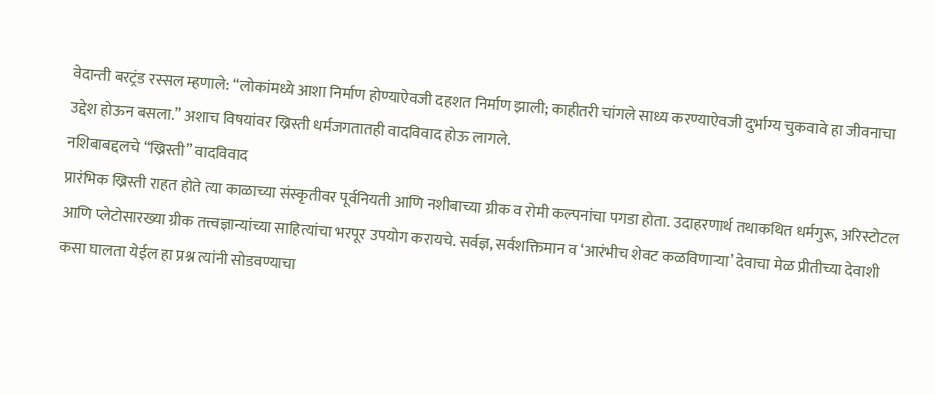वेदान्ती बरट्रंड रस्सल म्हणाले: “लोकांमध्ये आशा निर्माण होण्याऐवजी दहशत निर्माण झाली; काहीतरी चांगले साध्य करण्याऐवजी दुर्भाग्य चुकवावे हा जीवनाचा उद्देश होऊन बसला.” अशाच विषयांवर ख्रिस्ती धर्मजगतातही वादविवाद होऊ लागले.
नशिबाबद्दलचे “ख्रिस्ती” वादविवाद
प्रारंभिक ख्रिस्ती राहत होते त्या काळाच्या संस्कृतीवर पूर्वनियती आणि नशीबाच्या ग्रीक व रोमी कल्पनांचा पगडा होता. उदाहरणार्थ तथाकथित धर्मगुरू, अरिस्टोटल आणि प्लेटोसारख्या ग्रीक तत्त्वज्ञान्यांच्या साहित्यांचा भरपूर उपयोग करायचे. सर्वज्ञ, सर्वशक्तिमान व ‘आरंभीच शेवट कळविणाऱ्या’ देवाचा मेळ प्रीतीच्या देवाशी कसा घालता येईल हा प्रश्न त्यांनी सोडवण्याचा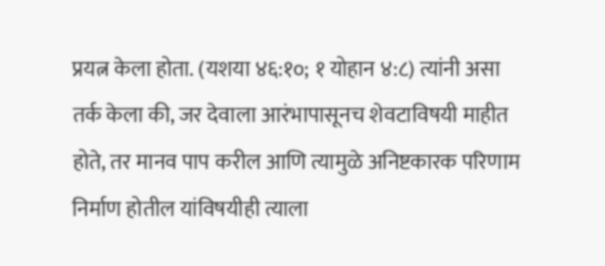प्रयत्न केला होता. (यशया ४६:१०; १ योहान ४:८) त्यांनी असा तर्क केला की, जर देवाला आरंभापासूनच शेवटाविषयी माहीत होते, तर मानव पाप करील आणि त्यामुळे अनिष्टकारक परिणाम निर्माण होतील यांविषयीही त्याला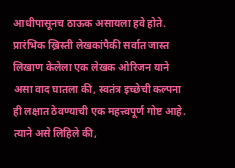आधीपासूनच ठाऊक असायला हवे होते.
प्रारंभिक ख्रिस्ती लेखकांपैकी सर्वात जास्त लिखाण केलेला एक लेखक ओरिजन याने असा वाद घातला की, स्वतंत्र इच्छेची कल्पना ही लक्षात ठेवण्याची एक महत्त्वपूर्ण गोष्ट आहे. त्याने असे लिहिले की,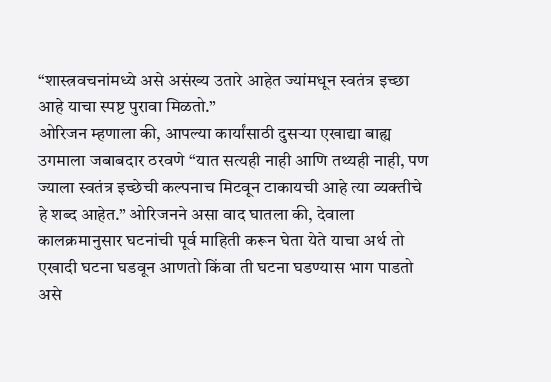“शास्त्रवचनांमध्ये असे असंख्य उतारे आहेत ज्यांमधून स्वतंत्र इच्छा आहे याचा स्पष्ट पुरावा मिळतो.”
ओरिजन म्हणाला की, आपल्या कार्यांसाठी दुसऱ्या एखाद्या बाह्य उगमाला जबाबदार ठरवणे “यात सत्यही नाही आणि तथ्यही नाही, पण ज्याला स्वतंत्र इच्छेची कल्पनाच मिटवून टाकायची आहे त्या व्यक्तीचे हे शब्द आहेत.” ओरिजनने असा वाद घातला की, देवाला कालक्रमानुसार घटनांची पूर्व माहिती करून घेता येते याचा अर्थ तो एखादी घटना घडवून आणतो किंवा ती घटना घडण्यास भाग पाडतो असे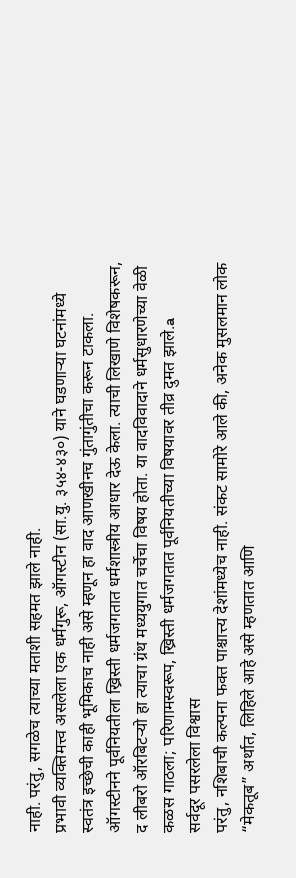नाही. परंतु, सगळेच त्याच्या मताशी सहमत झाले नाही.
प्रभावी व्यक्तिमत्त्व असलेला एक धर्मगुरू, ऑगस्टीन (सा.यु. ३५४-४३०) याने घडणाऱ्या घटनांमध्ये स्वतंत्र इच्छेची काही भूमिकाच नाही असे म्हणून हा वाद आणखीनच गुंतागुंतीचा करून टाकला. ऑगस्टीनने पूर्वनियतीला ख्रिस्ती धर्मजगतात धर्मशास्त्रीय आधार देऊ केला. त्याची लिखाणे विशेषकरून, द लीबरो ऑरबिटऱ्यो हा त्याचा ग्रंथ मध्ययुगात चर्चेचा विषय होता. या वादविवादाने धर्मसुधारणेच्या वेळी कळस गाठला; परिणामस्वरूप, ख्रिस्ती धर्मजगतात पूर्वनियतीच्या विषयावर तीव्र दुमत झाले.a
सर्वदूर पसरलेला विश्वास
परंतु, नशिबाची कल्पना फक्त पाश्चात्त्य देशांमध्येच नाही. संकट सामोरे आले की, अनेक मुसलमान लोक “मेकतूब” अर्थात, लिहिले आहे असे म्हणतात आणि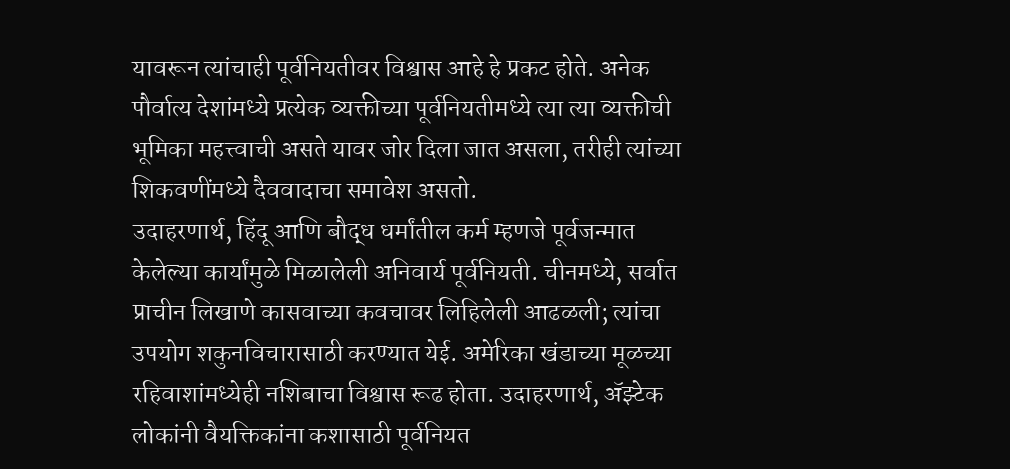यावरून त्यांचाही पूर्वनियतीवर विश्वास आहे हे प्रकट होते. अनेक पौर्वात्य देशांमध्ये प्रत्येक व्यक्तीच्या पूर्वनियतीमध्ये त्या त्या व्यक्तीची भूमिका महत्त्वाची असते यावर जोर दिला जात असला, तरीही त्यांच्या शिकवणींमध्ये दैववादाचा समावेश असतो.
उदाहरणार्थ, हिंदू आणि बौद्ध धर्मांतील कर्म म्हणजे पूर्वजन्मात केलेल्या कार्यांमुळे मिळालेली अनिवार्य पूर्वनियती. चीनमध्ये, सर्वात प्राचीन लिखाणे कासवाच्या कवचावर लिहिलेली आढळली; त्यांचा उपयोग शकुनविचारासाठी करण्यात येई. अमेरिका खंडाच्या मूळच्या रहिवाशांमध्येही नशिबाचा विश्वास रूढ होता. उदाहरणार्थ, ॲझ्टेक लोकांनी वैयक्तिकांना कशासाठी पूर्वनियत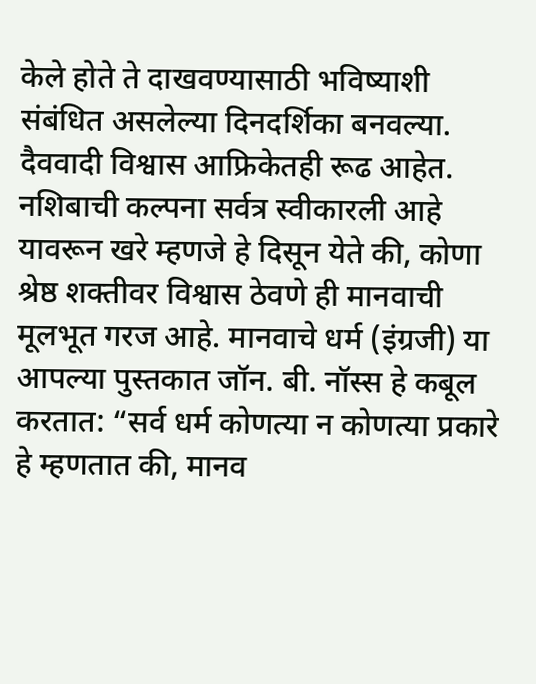केले होते ते दाखवण्यासाठी भविष्याशी संबंधित असलेल्या दिनदर्शिका बनवल्या. दैववादी विश्वास आफ्रिकेतही रूढ आहेत.
नशिबाची कल्पना सर्वत्र स्वीकारली आहे यावरून खरे म्हणजे हे दिसून येते की, कोणा श्रेष्ठ शक्तीवर विश्वास ठेवणे ही मानवाची मूलभूत गरज आहे. मानवाचे धर्म (इंग्रजी) या आपल्या पुस्तकात जॉन. बी. नॉस्स हे कबूल करतात: “सर्व धर्म कोणत्या न कोणत्या प्रकारे हे म्हणतात की, मानव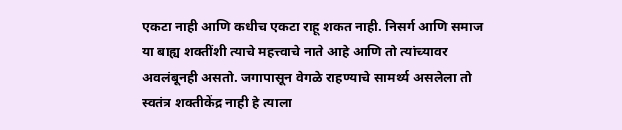एकटा नाही आणि कधीच एकटा राहू शकत नाही. निसर्ग आणि समाज या बाह्य शक्तींशी त्याचे महत्त्वाचे नाते आहे आणि तो त्यांच्यावर अवलंबूनही असतो. जगापासून वेगळे राहण्याचे सामर्थ्य असलेला तो स्वतंत्र शक्तीकेंद्र नाही हे त्याला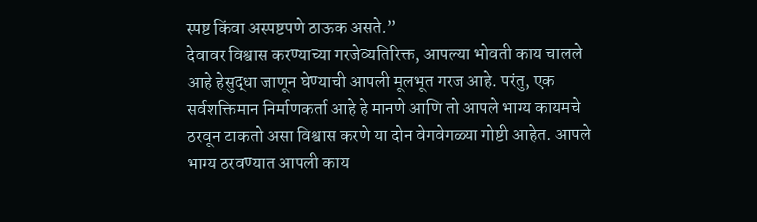स्पष्ट किंवा अस्पष्टपणे ठाऊक असते.”
देवावर विश्वास करण्याच्या गरजेव्यतिरिक्त, आपल्या भोवती काय चालले आहे हेसुद्धा जाणून घेण्याची आपली मूलभूत गरज आहे. परंतु, एक सर्वशक्तिमान निर्माणकर्ता आहे हे मानणे आणि तो आपले भाग्य कायमचे ठरवून टाकतो असा विश्वास करणे या दोन वेगवेगळ्या गोष्टी आहेत. आपले भाग्य ठरवण्यात आपली काय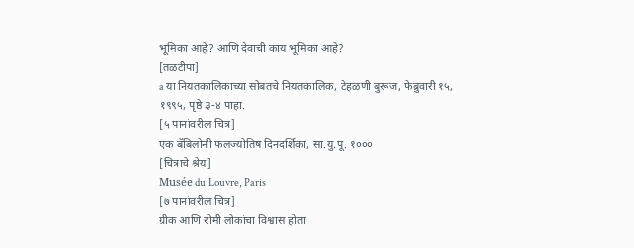भूमिका आहे? आणि देवाची काय भूमिका आहे?
[तळटीपा]
a या नियतकालिकाच्या सोबतचे नियतकालिक, टेहळणी बुरूज, फेब्रुवारी १५, १९९५, पृष्ठे ३-४ पाहा.
[५ पानांवरील चित्र]
एक बॅबिलोनी फलज्योतिष दिनदर्शिका, सा.यु.पू. १०००
[चित्राचे श्रेय]
Musée du Louvre, Paris
[७ पानांवरील चित्र]
ग्रीक आणि रोमी लोकांचा विश्वास होता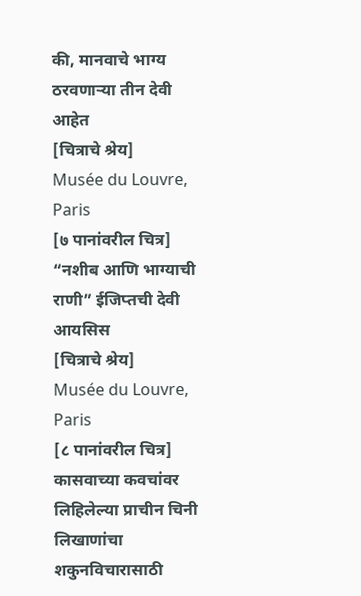की, मानवाचे भाग्य ठरवणाऱ्या तीन देवी आहेत
[चित्राचे श्रेय]
Musée du Louvre, Paris
[७ पानांवरील चित्र]
“नशीब आणि भाग्याची राणी” ईजिप्तची देवी आयसिस
[चित्राचे श्रेय]
Musée du Louvre, Paris
[८ पानांवरील चित्र]
कासवाच्या कवचांवर लिहिलेल्या प्राचीन चिनी लिखाणांचा शकुनविचारासाठी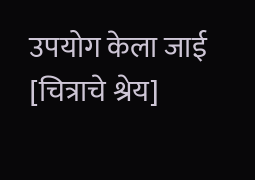उपयोग केला जाई
[चित्राचे श्रेय]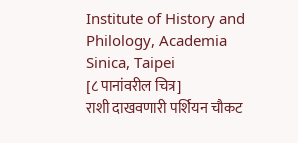Institute of History and Philology, Academia Sinica, Taipei
[८ पानांवरील चित्र]
राशी दाखवणारी पर्शियन चौकट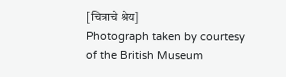[चित्राचे श्रेय]
Photograph taken by courtesy of the British Museum